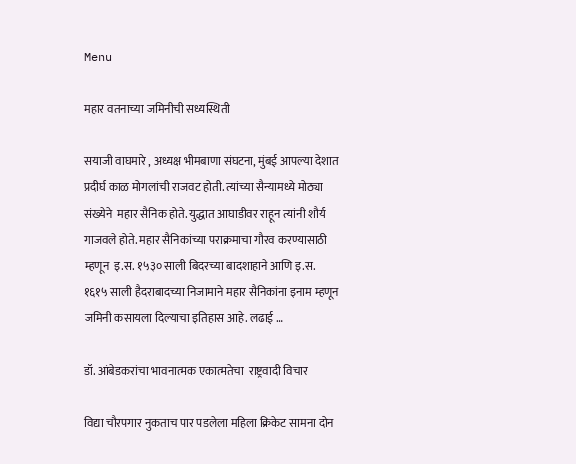Menu

महार वतनाच्या जमिनीची सध्यस्थिती

सयाजी वाघमारे , अध्यक्ष भीमबाणा संघटना, मुंबई आपल्या देशात प्रदीर्घ काळ मोगलांची राजवट होती. त्यांच्या सैन्यामध्ये मोठ्या संख्येने  महार सैनिक होते. युद्धात आघाडीवर राहून त्यांनी शौर्य गाजवले होते. महार सैनिकांच्या पराक्रमाचा गौरव करण्यासाठी म्हणून  इ.स. १५३० साली बिदरच्या बादशाहाने आणि इ.स. १६१५ साली हैदराबादच्या निजामाने महार सैनिकांना इनाम म्हणून जमिनी कसायला दिल्याचा इतिहास आहे. लढाई …

डॉ. आंबेडकरांचा भावनात्मक एकात्मतेचा  राष्ट्रवादी विचार

विद्या चौरपगार नुकताच पार पडलेला महिला क्रिकेट सामना दोन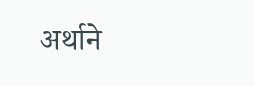अर्थाने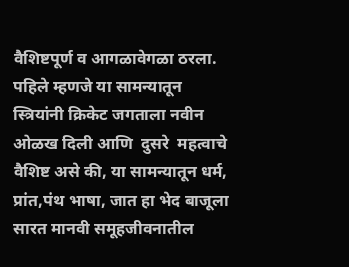वैशिष्टपूर्ण व आगळावेगळा ठरला.  पहिले म्हणजे या सामन्यातून स्त्रियांनी क्रिकेट जगताला नवीन ओळख दिली आणि  दुसरे  महत्वाचे वैशिष्ट असे की, या सामन्यातून धर्म, प्रांत,पंथ भाषा, जात हा भेद बाजूला सारत मानवी समूहजीवनातील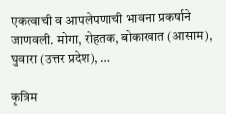एकत्वाची व आपलेपणाची भावना प्रकर्षाने जाणवली. मोगा, रोहतक, बोकाखात (आसाम), घुवारा (उत्तर प्रदेश), …

कृत्रिम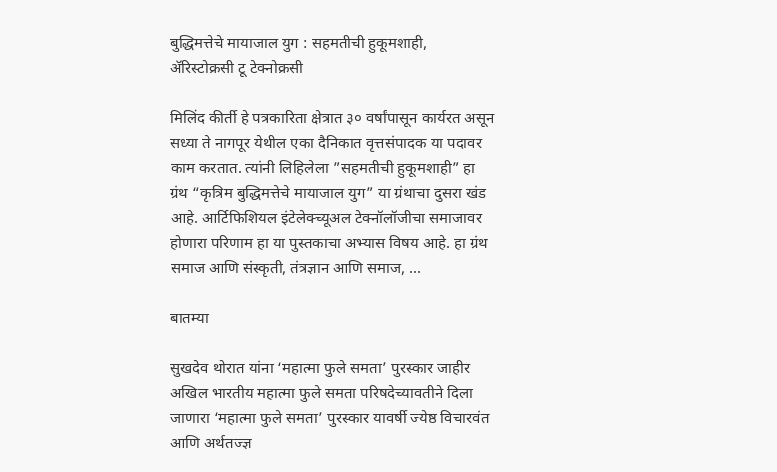बुद्धिमत्तेचे मायाजाल युग : सहमतीची हुकूमशाही, ॲरिस्टोक्रसी टू टेक्नोक्रसी

मिलिंद कीर्ती हे पत्रकारिता क्षेत्रात ३० वर्षांपासून कार्यरत असून सध्या ते नागपूर येथील एका दैनिकात वृत्तसंपादक या पदावर काम करतात. त्यांनी लिहिलेला ”सहमतीची हुकूमशाही” हा ग्रंथ “कृत्रिम बुद्धिमत्तेचे मायाजाल युग” या ग्रंथाचा दुसरा खंड आहे. आर्टिफिशियल इंटेलेक्च्यूअल टेक्नॉलॉजीचा समाजावर होणारा परिणाम हा या पुस्तकाचा अभ्यास विषय आहे. हा ग्रंथ समाज आणि संस्कृती, तंत्रज्ञान आणि समाज, …

बातम्या

सुखदेव थोरात यांना ‘महात्मा फुले समता’ पुरस्कार जाहीर अखिल भारतीय महात्मा फुले समता परिषदेच्यावतीने दिला जाणारा ‘महात्मा फुले समता’ पुरस्कार यावर्षी ज्येष्ठ विचारवंत आणि अर्थतज्ज्ञ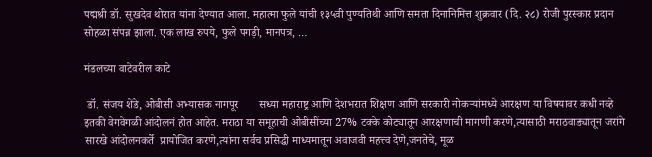पद्मश्री डॉ. सुखदेव थोरात यांना देण्यात आला. महात्मा फुले यांची १३५वी पुण्यतिथी आणि समता दिनानिमित्त शुक्रवार (दि. २८) रोजी पुरस्कार प्रदान सोहळा संपन्न झाला. एक लाख रुपये, फुले पगड़ी, मानपत्र, …

मंडलच्या वाटेवरील काटे

 डॉ. संजय शेंडे, ओबीसी अभ्यासक नागपूर       सध्या महाराष्ट्र आणि देशभरात शिक्षण आणि सरकारी नोकऱ्यांमध्ये आरक्षण या विषयावर कधी नव्हे इतकी वेगवेगळी आंदोलनं होत आहेत. मराठा या समूहाची ओबीसींच्या 27% टक्के कोट्यातून आरक्षणाची मागणी करणे,त्यासाठी मराठवाड्यातून जरांगे सारखे आंदोलनकर्ते  प्रायोजित करणे,त्यांना सर्वच प्रसिद्धी माध्यमातून अवाजवी महत्त्व देणे,जनतेचे, मूळ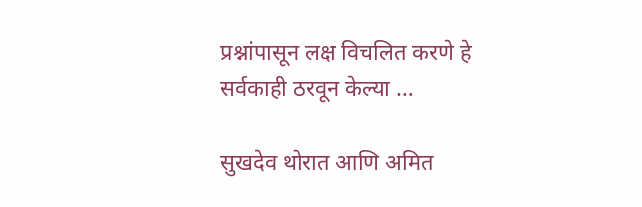प्रश्नांपासून लक्ष विचलित करणे हे सर्वकाही ठरवून केल्या …

सुखदेव थोरात आणि अमित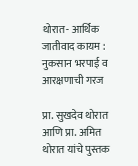थोरात- आर्थिक जातीवाद कायम : नुकसान भरपाई व आरक्षणाची गरज

प्रा. सुखदेव थोरात आणि प्रा. अमित थोरात यांचे पुस्तक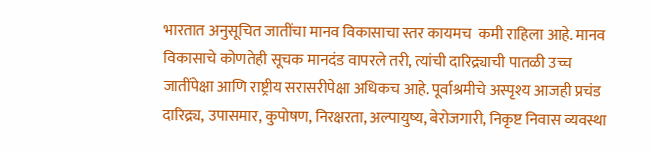भारतात अनुसूचित जातींचा मानव विकासाचा स्तर कायमच  कमी राहिला आहे. मानव विकासाचे कोणतेही सूचक मानदंड वापरले तरी, त्यांची दारिद्र्याची पातळी उच्च जातींपेक्षा आणि राष्ट्रीय सरासरीपेक्षा अधिकच आहे. पूर्वाश्रमीचे अस्पृश्य आजही प्रचंड दारिद्र्य, उपासमार, कुपोषण, निरक्षरता, अल्पायुष्य, बेरोजगारी, निकृष्ट निवास व्यवस्था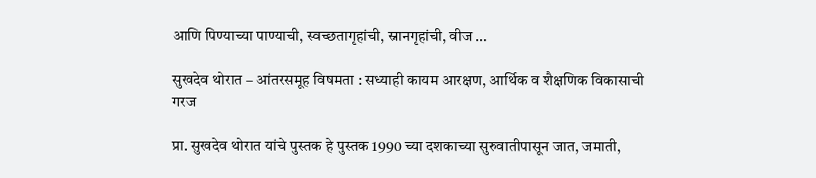आणि पिण्याच्या पाण्याची, स्वच्छतागृहांची, स्नानगृहांची, वीज …

सुखदेव थोरात – आंतरसमूह विषमता : सध्याही कायम आरक्षण, आर्थिक व शैक्षणिक विकासाची गरज

प्रा. सुखदेव थोरात यांचे पुस्तक हे पुस्तक 1990 च्या दशकाच्या सुरुवातीपासून जात, जमाती,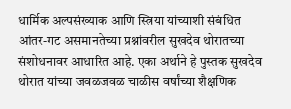धार्मिक अल्पसंख्याक आणि स्त्रिया यांच्याशी संबंधित आंतर-गट असमानतेच्या प्रश्नांवरील सुखदेव थोरातच्या संशोधनावर आधारित आहे. एका अर्थाने हे पुस्तक सुखदेव थोरात यांच्या जवळजवळ चाळीस वर्षांच्या शैक्षणिक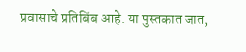प्रवासाचे प्रतिबिंब आहे. या पुस्तकात जात,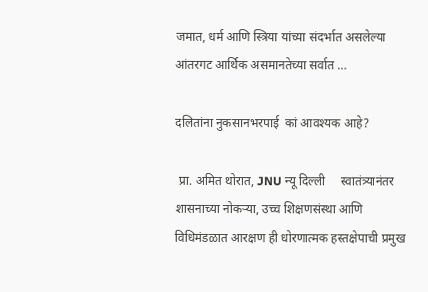जमात, धर्म आणि स्त्रिया यांच्या संदर्भात असलेल्या आंतरगट आर्थिक असमानतेच्या सर्वात …

दलितांना नुकसानभरपाई  कां आवश्यक आहे?

 प्रा. अमित थोरात, JNU न्यू दिल्ली     स्वातंत्र्यानंतर शासनाच्या नोकऱ्या, उच्च शिक्षणसंस्था आणि विधिमंडळात आरक्षण ही धोरणात्मक हस्तक्षेपाची प्रमुख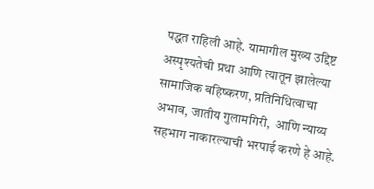पद्धत राहिली आहे. यामागील मुख्य उद्दिष्ट अस्पृश्यतेची प्रथा आणि त्यातून झालेल्या सामाजिक बहिष्करण, प्रतिनिधित्वाचा अभाव, जातीय गुलामगिरी,  आणि न्याय्य सहभाग नाकारल्याची भरपाई करणे हे आहे.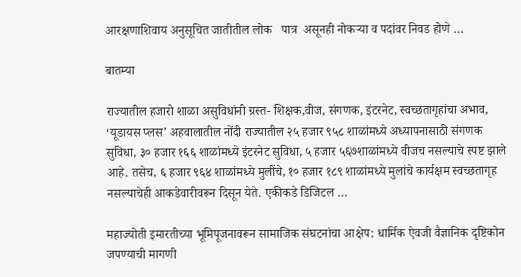आरक्षणाशिवाय अनुसूचित जातीतील लोक   पात्र  असूनही नोकऱ्या व पदांवर निवड होणे …

बातम्या

राज्यातील हजारो शाळा असुविधांनी ग्रस्त- शिक्षक,वीज, संगणक, इंटरनेट, स्वच्छतागृहांचा अभाव, ‘यूडायस प्लस’ अहवालातील नोंदी राज्यातील २५ हजार ९५८ शाळांमध्ये अध्यापनासाठी संगणक सुविधा, ३० हजार १६६ शाळांमध्ये इंटरनेट सुविधा, ५ हजार ५६७शाळांमध्ये वीजच नसल्याचे स्पष्ट झाले आहे. तसेच, ६ हजार ९६४ शाळांमध्ये मुलींचे, १० हजार १८९ शाळांमध्ये मुलांचे कार्यक्षम स्वच्छतागृह नसल्याचेही आकडेवारीवरून दिसून येते. एकीकडे डिजिटल …

महाज्योती इमारतीच्या भूमिपूजनावरून सामाजिक संघटनांचा आक्षेप: धार्मिक ऐवजी वैज्ञानिक दृष्टिकोन जपण्याची मागणी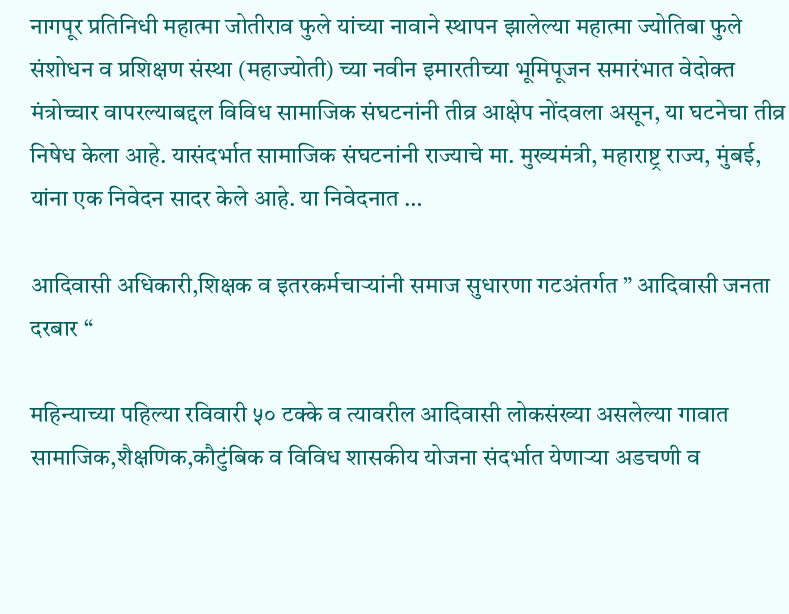नागपूर प्रतिनिधी महात्मा जोतीराव फुले यांच्या नावाने स्थापन झालेल्या महात्मा ज्योतिबा फुले संशोधन व प्रशिक्षण संस्था (महाज्योती) च्या नवीन इमारतीच्या भूमिपूजन समारंभात वेदोक्त मंत्रोच्चार वापरल्याबद्दल विविध सामाजिक संघटनांनी तीव्र आक्षेप नोंदवला असून, या घटनेचा तीव्र निषेध केला आहे. यासंदर्भात सामाजिक संघटनांनी राज्याचे मा. मुख्यमंत्री, महाराष्ट्र राज्य, मुंबई, यांना एक निवेदन सादर केले आहे. या निवेदनात …

आदिवासी अधिकारी,शिक्षक व इतरकर्मचाऱ्यांनी समाज सुधारणा गटअंतर्गत ” आदिवासी जनता दरबार “

महिन्याच्या पहिल्या रविवारी ५० टक्के व त्यावरील आदिवासी लोकसंख्या असलेल्या गावात सामाजिक,शैक्षणिक,कौटुंबिक व विविध शासकीय योजना संदर्भात येणाऱ्या अडचणी व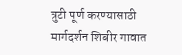त्रुटी पूर्ण करण्यासाठी मार्गदर्शन शिबीर गावात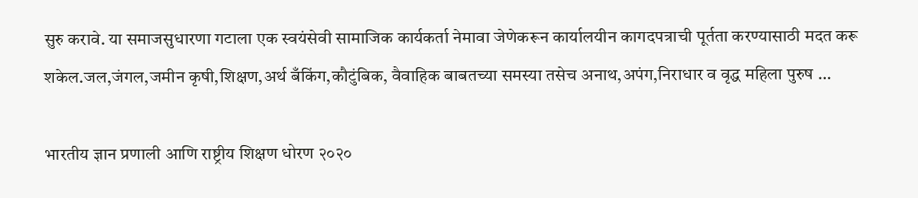सुरु करावे. या समाजसुधारणा गटाला एक स्वयंसेवी सामाजिक कार्यकर्ता नेमावा जेणेकरून कार्यालयीन कागदपत्राची पूर्तता करण्यासाठी मदत करू शकेल.जल,जंगल,जमीन कृषी,शिक्षण,अर्थ बँकिंग,कौटुंबिक, वैवाहिक बाबतच्या समस्या तसेच अनाथ,अपंग,निराधार व वृद्ध महिला पुरुष …

भारतीय ज्ञान प्रणाली आणि राष्ट्रीय शिक्षण धोरण २०२०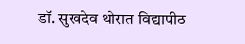डॉ. सुखदेव थोरात विद्यापीठ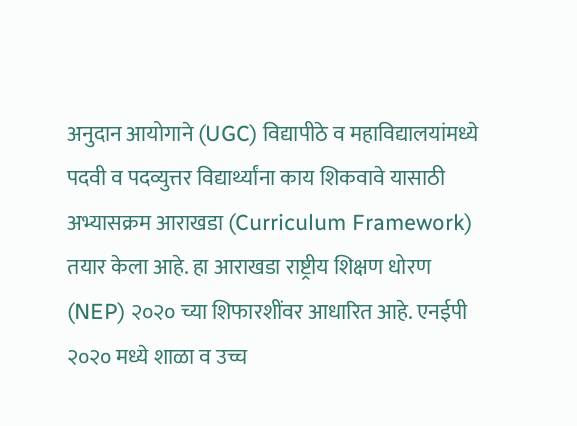अनुदान आयोगाने (UGC) विद्यापीठे व महाविद्यालयांमध्ये पदवी व पदव्युत्तर विद्यार्थ्यांना काय शिकवावे यासाठी अभ्यासक्रम आराखडा (Curriculum Framework) तयार केला आहे. हा आराखडा राष्ट्रीय शिक्षण धोरण (NEP) २०२० च्या शिफारशींवर आधारित आहे. एनईपी २०२० मध्ये शाळा व उच्च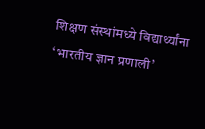शिक्षण संस्थांमध्ये विद्यार्थ्यांना ‘भारतीय ज्ञान प्रणाली’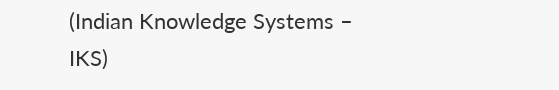(Indian Knowledge Systems – IKS)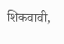शिकवावी,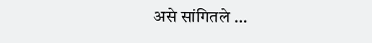असे सांगितले …